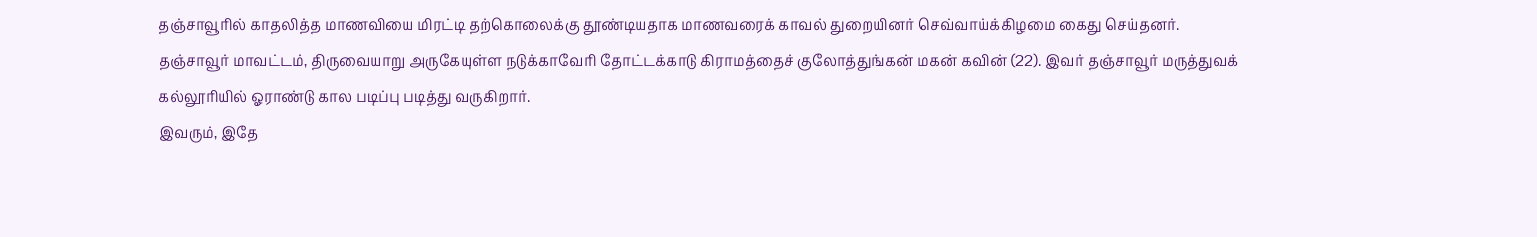தஞ்சாவூரில் காதலித்த மாணவியை மிரட்டி தற்கொலைக்கு தூண்டியதாக மாணவரைக் காவல் துறையினர் செவ்வாய்க்கிழமை கைது செய்தனர்.
தஞ்சாவூர் மாவட்டம், திருவையாறு அருகேயுள்ள நடுக்காவேரி தோட்டக்காடு கிராமத்தைச் குலோத்துங்கன் மகன் கவின் (22). இவர் தஞ்சாவூர் மருத்துவக் கல்லூரியில் ஓராண்டு கால படிப்பு படித்து வருகிறார்.
இவரும், இதே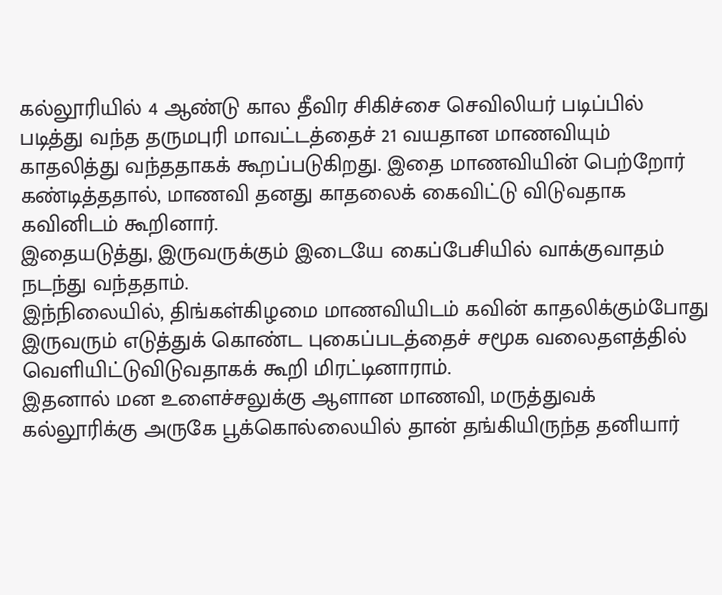கல்லூரியில் 4 ஆண்டு கால தீவிர சிகிச்சை செவிலியர் படிப்பில் படித்து வந்த தருமபுரி மாவட்டத்தைச் 21 வயதான மாணவியும் காதலித்து வந்ததாகக் கூறப்படுகிறது. இதை மாணவியின் பெற்றோர் கண்டித்ததால், மாணவி தனது காதலைக் கைவிட்டு விடுவதாக கவினிடம் கூறினார்.
இதையடுத்து, இருவருக்கும் இடையே கைப்பேசியில் வாக்குவாதம் நடந்து வந்ததாம்.
இந்நிலையில், திங்கள்கிழமை மாணவியிடம் கவின் காதலிக்கும்போது இருவரும் எடுத்துக் கொண்ட புகைப்படத்தைச் சமூக வலைதளத்தில் வெளியிட்டுவிடுவதாகக் கூறி மிரட்டினாராம்.
இதனால் மன உளைச்சலுக்கு ஆளான மாணவி, மருத்துவக் கல்லூரிக்கு அருகே பூக்கொல்லையில் தான் தங்கியிருந்த தனியார்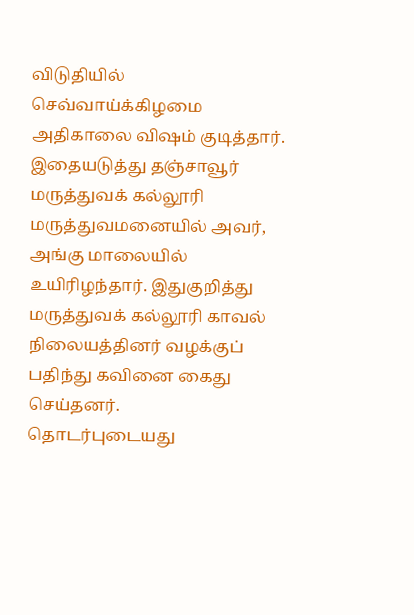விடுதியில் செவ்வாய்க்கிழமை அதிகாலை விஷம் குடித்தார்.
இதையடுத்து தஞ்சாவூர் மருத்துவக் கல்லூரி மருத்துவமனையில் அவர், அங்கு மாலையில் உயிரிழந்தார். இதுகுறித்து மருத்துவக் கல்லூரி காவல் நிலையத்தினர் வழக்குப் பதிந்து கவினை கைது செய்தனர்.
தொடர்புடையது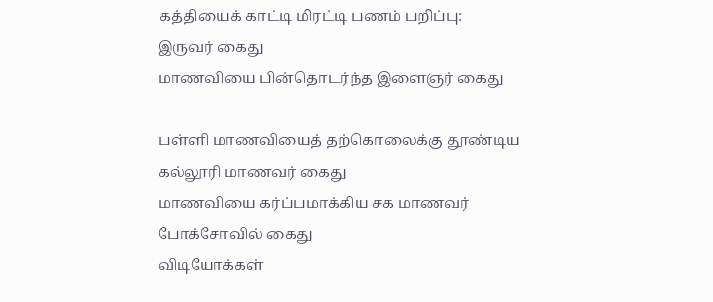கத்தியைக் காட்டி மிரட்டி பணம் பறிப்பு: இருவர் கைது
மாணவியை பின்தொடர்ந்த இளைஞர் கைது

பள்ளி மாணவியைத் தற்கொலைக்கு தூண்டிய கல்லூரி மாணவர் கைது
மாணவியை கர்ப்பமாக்கிய சக மாணவர் போக்சோவில் கைது
விடியோக்கள்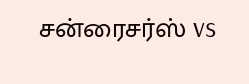சன்ரைசர்ஸ் vs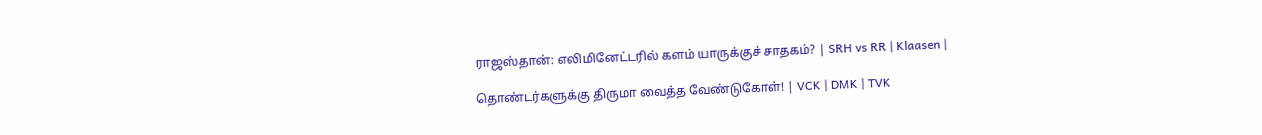ராஜஸ்தான்: எலிமினேட்டரில் களம் யாருக்குச் சாதகம்? | SRH vs RR | Klaasen |

தொண்டர்களுக்கு திருமா வைத்த வேண்டுகோள்! | VCK | DMK | TVK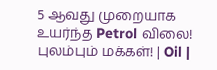5 ஆவது முறையாக உயர்ந்த Petrol விலை! புலம்பும் மக்கள்! | Oil |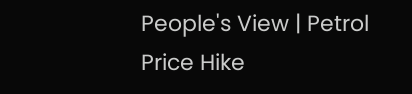People's View | Petrol Price Hike